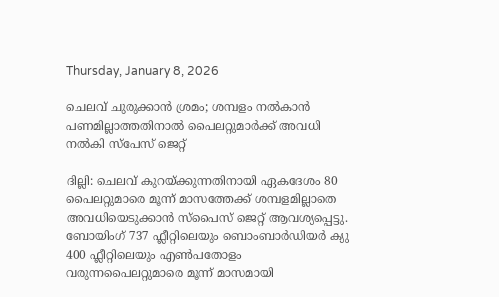Thursday, January 8, 2026

ചെലവ് ചുരുക്കാൻ ശ്രമം; ശമ്പളം നൽകാൻ പണമില്ലാത്തതിനാൽ പൈലറ്റുമാർക്ക് അവധി നൽകി സ്പേസ് ജെറ്റ്

ദില്ലി: ചെലവ് കുറയ്ക്കുന്നതിനായി ഏകദേശം 80 പൈലറ്റുമാരെ മൂന്ന് മാസത്തേക്ക് ശമ്പളമില്ലാതെ അവധിയെടുക്കാൻ സ്‌പൈസ് ജെറ്റ് ആവശ്യപ്പെട്ടു. ബോയിംഗ് 737 ഫ്ലീറ്റിലെയും ബൊംബാർഡിയർ ക്യു 400 ഫ്ലീറ്റിലെയും എൺപതോളം വരുന്നപൈലറ്റുമാരെ മൂന്ന് മാസമായി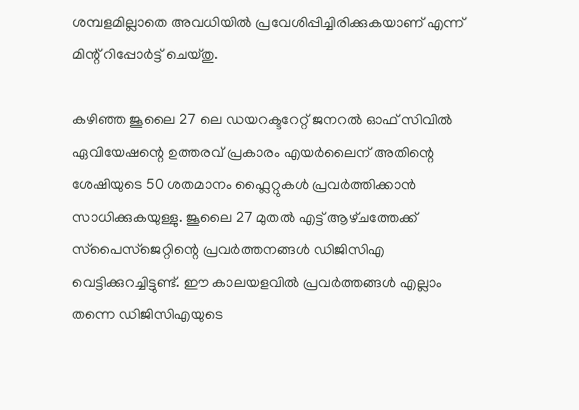ശമ്പളമില്ലാതെ അവധിയിൽ പ്രവേശിപ്പിച്ചിരിക്കുകയാണ് എന്ന് മിന്റ് റിപ്പോർട്ട് ചെയ്തു.

കഴിഞ്ഞ ജൂലൈ 27 ലെ ഡയറക്ടറേറ്റ് ജനറൽ ഓഫ് സിവിൽ ഏവിയേഷന്റെ ഉത്തരവ് പ്രകാരം എയർലൈന് അതിന്റെ ശേഷിയുടെ 50 ശതമാനം ഫ്ലൈറ്റുകൾ പ്രവർത്തിക്കാൻ സാധിക്കുകയുള്ളു. ജൂലൈ 27 മുതൽ എട്ട് ആഴ്‌ചത്തേക്ക് സ്‌പൈസ്‌ജെറ്റിന്റെ പ്രവർത്തനങ്ങൾ ഡിജിസിഎ വെട്ടിക്കുറച്ചിട്ടുണ്ട്. ഈ കാലയളവിൽ പ്രവർത്തങ്ങൾ എല്ലാം തന്നെ ഡിജിസിഎയുടെ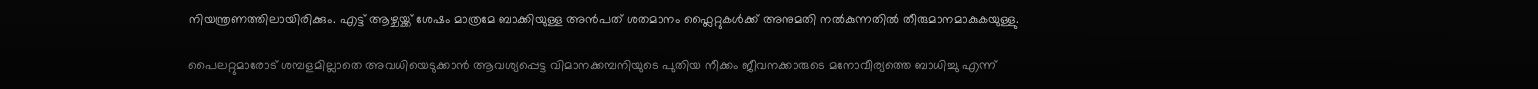നിയന്ത്രണത്തിലായിരിക്കും. എട്ട് ആഴ്ചയ്ക്ക് ശേഷം മാത്രമേ ബാക്കിയുള്ള അൻപത് ശതമാനം ഫ്ലൈറ്റുകൾക്ക് അനുമതി നൽകുന്നതിൽ തീരുമാനമാകുകയുള്ളു.

പൈലറ്റുമാരോട് ശമ്പളമില്ലാതെ അവധിയെടുക്കാൻ ആവശ്യപ്പെട്ട വിമാനക്കമ്പനിയുടെ പുതിയ നീക്കം ജീവനക്കാരുടെ മനോവീര്യത്തെ ബാധിച്ചു എന്ന്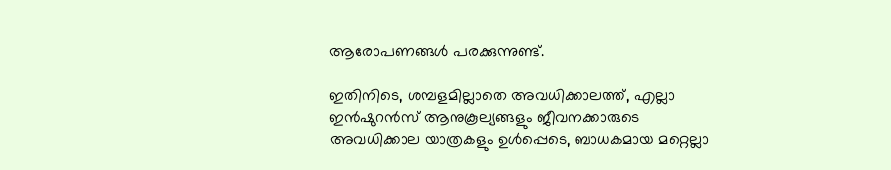ആരോപണങ്ങൾ പരക്കുന്നുണ്ട്.

ഇതിനിടെ, ശമ്പളമില്ലാതെ അവധിക്കാലത്ത്, എല്ലാ ഇൻഷുറൻസ് ആനുകൂല്യങ്ങളും ജീവനക്കാരുടെ അവധിക്കാല യാത്രകളും ഉൾപ്പെടെ, ബാധകമായ മറ്റെല്ലാ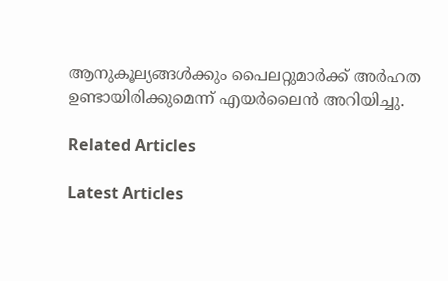ആനുകൂല്യങ്ങൾക്കും പൈലറ്റുമാർക്ക് അർഹത ഉണ്ടായിരിക്കുമെന്ന് എയർലൈൻ അറിയിച്ചു.

Related Articles

Latest Articles